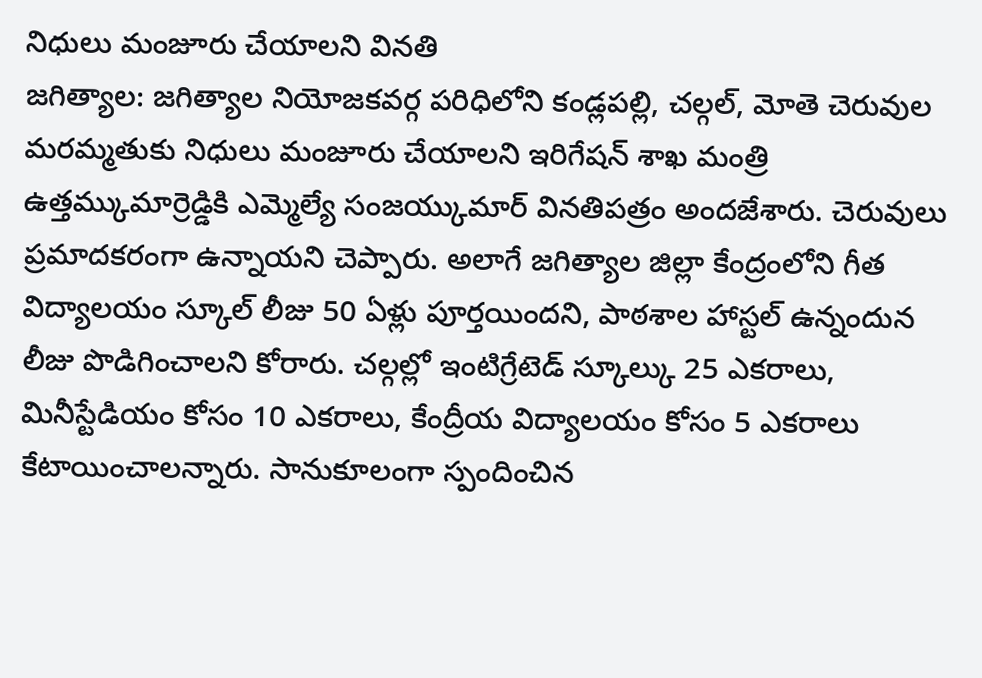నిధులు మంజూరు చేయాలని వినతి
జగిత్యాల: జగిత్యాల నియోజకవర్గ పరిధిలోని కండ్లపల్లి, చల్గల్, మోతె చెరువుల మరమ్మతుకు నిధులు మంజూరు చేయాలని ఇరిగేషన్ శాఖ మంత్రి ఉత్తమ్కుమార్రెడ్డికి ఎమ్మెల్యే సంజయ్కుమార్ వినతిపత్రం అందజేశారు. చెరువులు ప్రమాదకరంగా ఉన్నాయని చెప్పారు. అలాగే జగిత్యాల జిల్లా కేంద్రంలోని గీత విద్యాలయం స్కూల్ లీజు 50 ఏళ్లు పూర్తయిందని, పాఠశాల హాస్టల్ ఉన్నందున లీజు పొడిగించాలని కోరారు. చల్గల్లో ఇంటిగ్రేటెడ్ స్కూల్కు 25 ఎకరాలు, మినీస్టేడియం కోసం 10 ఎకరాలు, కేంద్రీయ విద్యాలయం కోసం 5 ఎకరాలు కేటాయించాలన్నారు. సానుకూలంగా స్పందించిన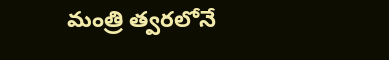మంత్రి త్వరలోనే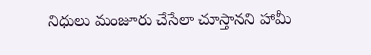నిధులు మంజూరు చేసేలా చూస్తానని హామీ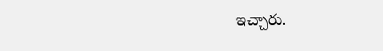ఇచ్చారు.